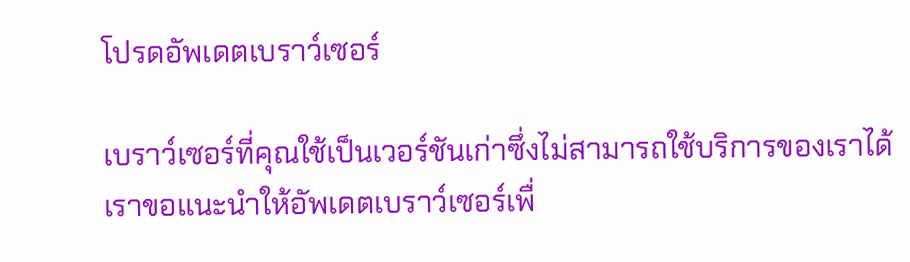โปรดอัพเดตเบราว์เซอร์

เบราว์เซอร์ที่คุณใช้เป็นเวอร์ชันเก่าซึ่งไม่สามารถใช้บริการของเราได้ เราขอแนะนำให้อัพเดตเบราว์เซอร์เพื่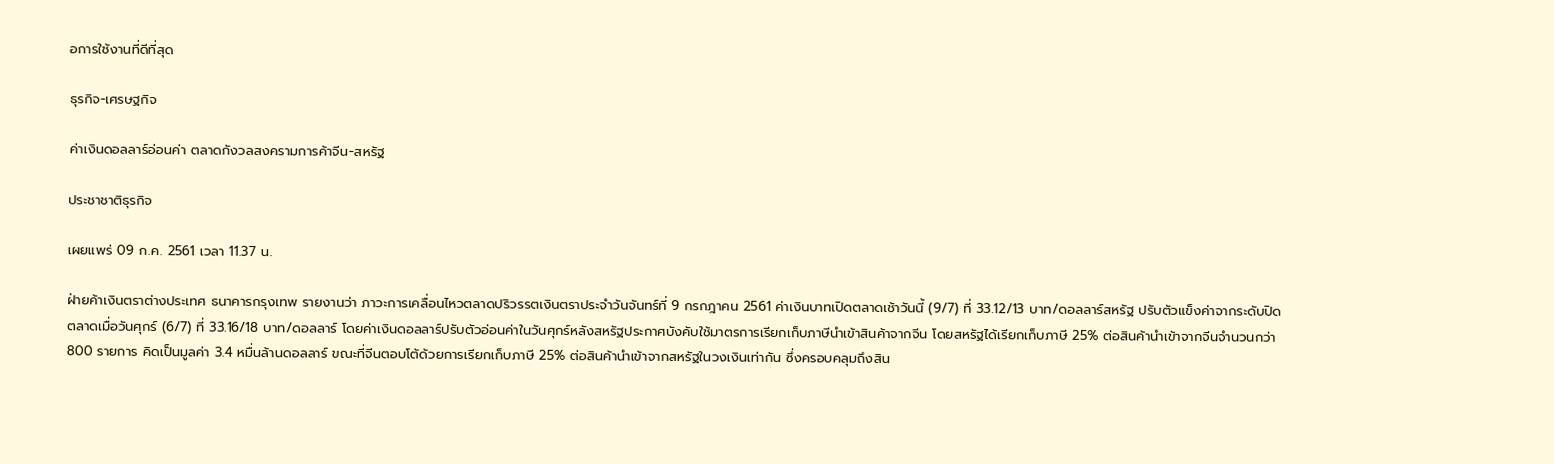อการใช้งานที่ดีที่สุด

ธุรกิจ-เศรษฐกิจ

ค่าเงินดอลลาร์อ่อนค่า ตลาดกังวลสงครามการค้าจีน-สหรัฐ

ประชาชาติธุรกิจ

เผยแพร่ 09 ก.ค. 2561 เวลา 11.37 น.

ฝ่ายค้าเงินตราต่างประเทศ ธนาคารกรุงเทพ รายงานว่า ภาวะการเคลื่อนไหวตลาดปริวรรตเงินตราประจำวันจันทร์ที่ 9 กรกฎาคน 2561 ค่าเงินบาทเปิดตลาดเช้าวันนี้ (9/7) ที่ 33.12/13 บาท/ดอลลาร์สหรัฐ ปรับตัวแข็งค่าจากระดับปิดตลาดเมื่อวันศุกร์ (6/7) ที่ 33.16/18 บาท/ดอลลาร์ โดยค่าเงินดอลลาร์ปรับตัวอ่อนค่าในวันศุกร์หลังสหรัฐประกาศบังคับใช้มาตรการเรียกเก็บภาษีนำเข้าสินค้าจากจีน โดยสหรัฐได้เรียกเก็บภาษี 25% ต่อสินค้านำเข้าจากจีนจำนวนกว่า 800 รายการ คิดเป็นมูลค่า 3.4 หมื่นล้านดอลลาร์ ขณะที่จีนตอบโต้ด้วยการเรียกเก็บภาษี 25% ต่อสินค้านำเข้าจากสหรัฐในวงเงินเท่ากัน ซึ่งครอบคลุมถึงสิน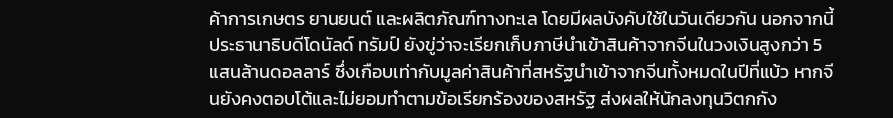ค้าการเกษตร ยานยนต์ และผลิตภัณฑ์ทางทะเล โดยมีผลบังคับใช้ในวันเดียวกัน นอกจากนี้ ประธานาธิบดีโดนัลด์ ทรัมป์ ยังขู่ว่าจะเรียกเก็บภาษีนำเข้าสินค้าจากจีนในวงเงินสูงกว่า 5 แสนล้านดอลลาร์ ซึ่งเกือบเท่ากับมูลค่าสินค้าที่สหรัฐนำเข้าจากจีนทั้งหมดในปีที่แบ้ว หากจีนยังคงตอบโต้และไม่ยอมทำตามข้อเรียกร้องของสหรัฐ ส่งผลให้นักลงทุนวิตกกัง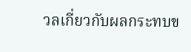วลเกี่ยวกับผลกระทบข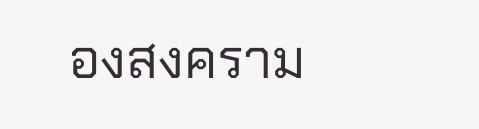องสงคราม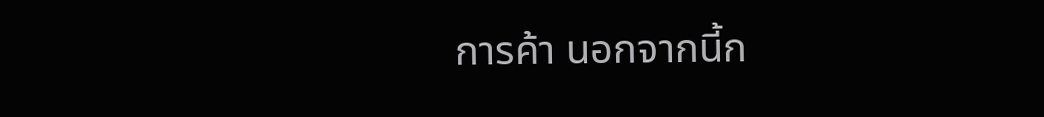การค้า นอกจากนี้ก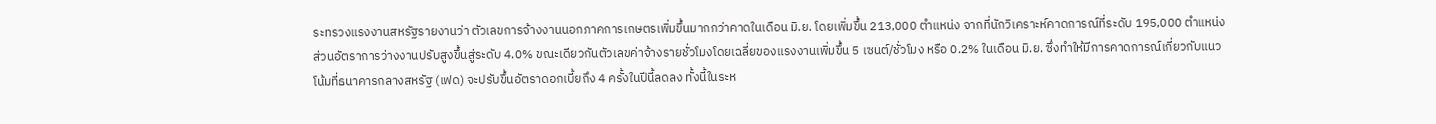ระทรวงแรงงานสหรัฐรายงานว่า ตัวเลขการจ้างงานนอกภาคการเกษตรเพิ่มขึ้นมากกว่าคาดในเดือน มิ.ย. โดยเพิ่มขึ้น 213,000 ตำแหน่ง จากที่นักวิเคราะห์คาดการณ์ที่ระดับ 195,000 ตำแหน่ง ส่วนอัตราการว่างงานปรับสูงขึ้นสู่ระดับ 4.0% ขณะเดียวกันตัวเลขค่าจ้างรายชั่วโมงโดยเฉลี่ยของแรงงานเพิ่มขึ้น 5 เซนต์/ชั่วโมง หรือ 0.2% ในเดือน มิ.ย. ซึ่งทำให้มีการคาดการณ์เกี่ยวกับแนวโน้มที่ธนาคารกลางสหรัฐ (เฟด) จะปรับขึ้นอัตราดอกเบี้ยถึง 4 ครั้งในปีนี้ลดลง ทั้งนี้ในระห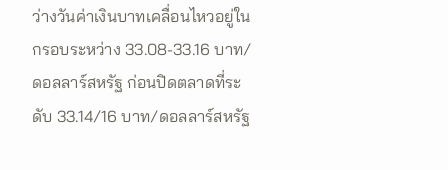ว่างวันค่าเงินบาทเคลื่อนไหวอยู่ในกรอบระหว่าง 33.08-33.16 บาท/ดอลลาร์สหรัฐ ก่อนปิดตลาดที่ระดับ 33.14/16 บาท/ดอลลาร์สหรัฐ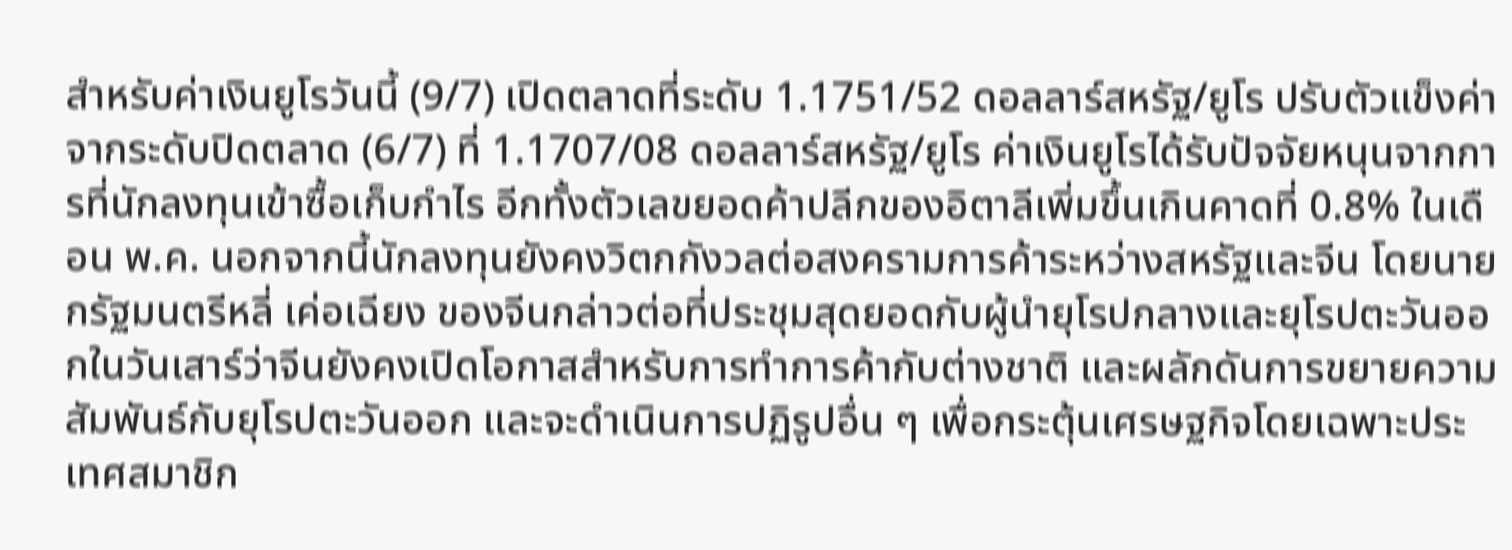สำหรับค่าเงินยูโรวันนี้ (9/7) เปิดตลาดที่ระดับ 1.1751/52 ดอลลาร์สหรัฐ/ยูโร ปรับตัวแข็งค่าจากระดับปิดตลาด (6/7) ที่ 1.1707/08 ดอลลาร์สหรัฐ/ยูโร ค่าเงินยูโรได้รับปัจจัยหนุนจากการที่นักลงทุนเข้าซื้อเก็บกำไร อีกทั้งตัวเลขยอดค้าปลีกของอิตาลีเพิ่มขึ้นเกินคาดที่ 0.8% ในเดือน พ.ค. นอกจากนี้นักลงทุนยังคงวิตกกังวลต่อสงครามการค้าระหว่างสหรัฐและจีน โดยนายกรัฐมนตรีหลี่ เค่อเฉียง ของจีนกล่าวต่อที่ประชุมสุดยอดกับผู้นำยุโรปกลางและยุโรปตะวันออกในวันเสาร์ว่าจีนยังคงเปิดโอกาสสำหรับการทำการค้ากับต่างชาติ และผลักดันการขยายความสัมพันธ์กับยุโรปตะวันออก และจะดำเนินการปฏิรูปอื่น ๆ เพื่อกระตุ้นเศรษฐกิจโดยเฉพาะประเทศสมาชิก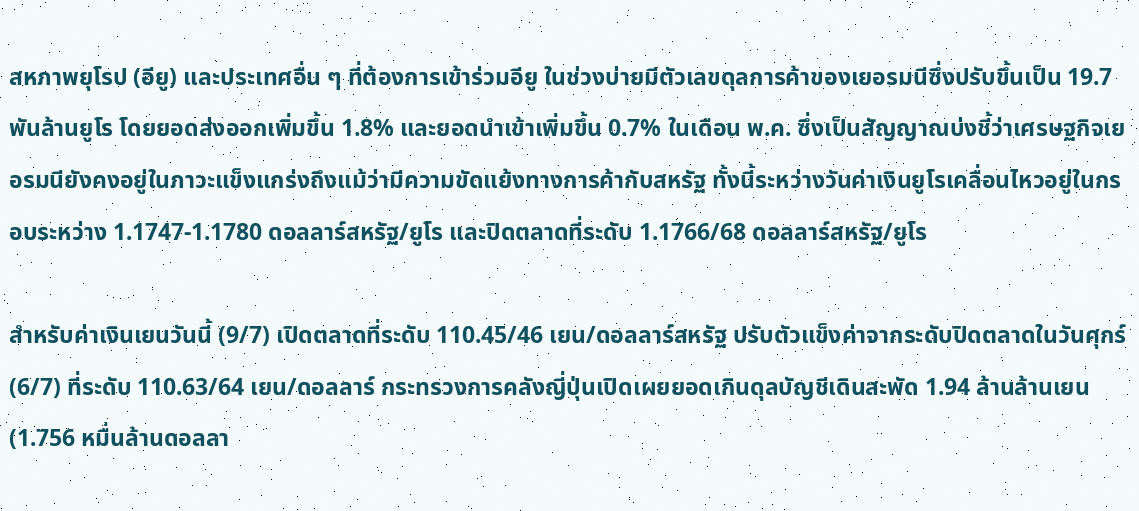สหภาพยุโรป (อียู) และประเทศอื่น ๆ ที่ต้องการเข้าร่วมอียู ในช่วงบ่ายมีตัวเลขดุลการค้าของเยอรมนีซึ่งปรับขึ้นเป็น 19.7 พันล้านยูโร โดยยอดส่งออกเพิ่มขึ้น 1.8% และยอดนำเข้าเพิ่มขึ้น 0.7% ในเดือน พ.ค. ซึ่งเป็นสัญญาณบ่งชี้ว่าเศรษฐกิจเยอรมนียังคงอยู่ในภาวะแข็งแกร่งถึงแม้ว่ามีความขัดแย้งทางการค้ากับสหรัฐ ทั้งนี้ระหว่างวันค่าเงินยูโรเคลื่อนไหวอยู่ในกรอบระหว่าง 1.1747-1.1780 ดอลลาร์สหรัฐ/ยูโร และปิดตลาดที่ระดับ 1.1766/68 ดอลลาร์สหรัฐ/ยูโร

สำหรับค่าเงินเยนวันนี้ (9/7) เปิดตลาดที่ระดับ 110.45/46 เยน/ดอลลาร์สหรัฐ ปรับตัวแข็งค่าจากระดับปิดตลาดในวันศุกร์ (6/7) ที่ระดับ 110.63/64 เยน/ดอลลาร์ กระทรวงการคลังญี่ปุ่นเปิดเผยยอดเกินดุลบัญชีเดินสะพัด 1.94 ล้านล้านเยน (1.756 หมื่นล้านดอลลา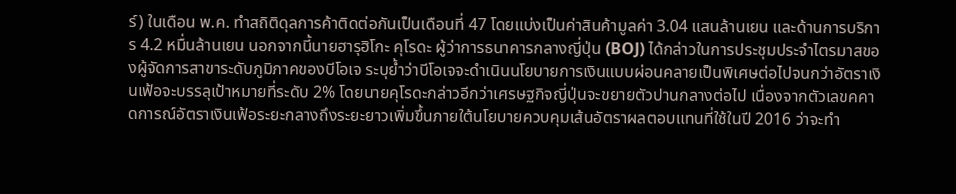ร์) ในเดือน พ.ค. ทำสถิติดุลการค้าติดต่อกันเป็นเดือนที่ 47 โดยแบ่งเป็นค่าสินค้ามูลค่า 3.04 แสนล้านเยน และด้านการบริการ 4.2 หมื่นล้านเยน นอกจากนี้นายฮารุฮิโกะ คุโรดะ ผู้ว่าการธนาคารกลางญี่ปุ่น (BOJ) ได้กล่าวในการประชุมประจำไตรมาสของผู้จัดการสาขาระดับภูมิภาคของบีโอเจ ระบุย้ำว่าบีโอเจจะดำเนินนโยบายการเงินแบบผ่อนคลายเป็นพิเศษต่อไปจนกว่าอัตราเงินเฟ้อจะบรรลุเป้าหมายที่ระดับ 2% โดยนายคุโรดะกล่าวอีกว่าเศรษฐกิจญี่ปุ่นจะขยายตัวปานกลางต่อไป เนื่องจากตัวเลขคคาดการณ์อัตราเงินเฟ้อระยะกลางถึงระยะยาวเพิ่มขึ้นภายใต้นโยบายควบคุมเส้นอัตราผลตอบแทนที่ใช้ในปี 2016 ว่าจะทำ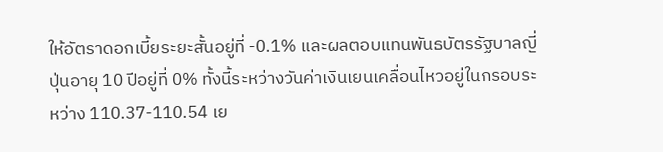ให้อัตราดอกเบี้ยระยะสั้นอยู่ที่ -0.1% และผลตอบแทนพันธบัตรรัฐบาลญี่ปุ่นอายุ 10 ปีอยู่ที่ 0% ทั้งนี้ระหว่างวันค่าเงินเยนเคลื่อนไหวอยู่ในกรอบระหว่าง 110.37-110.54 เย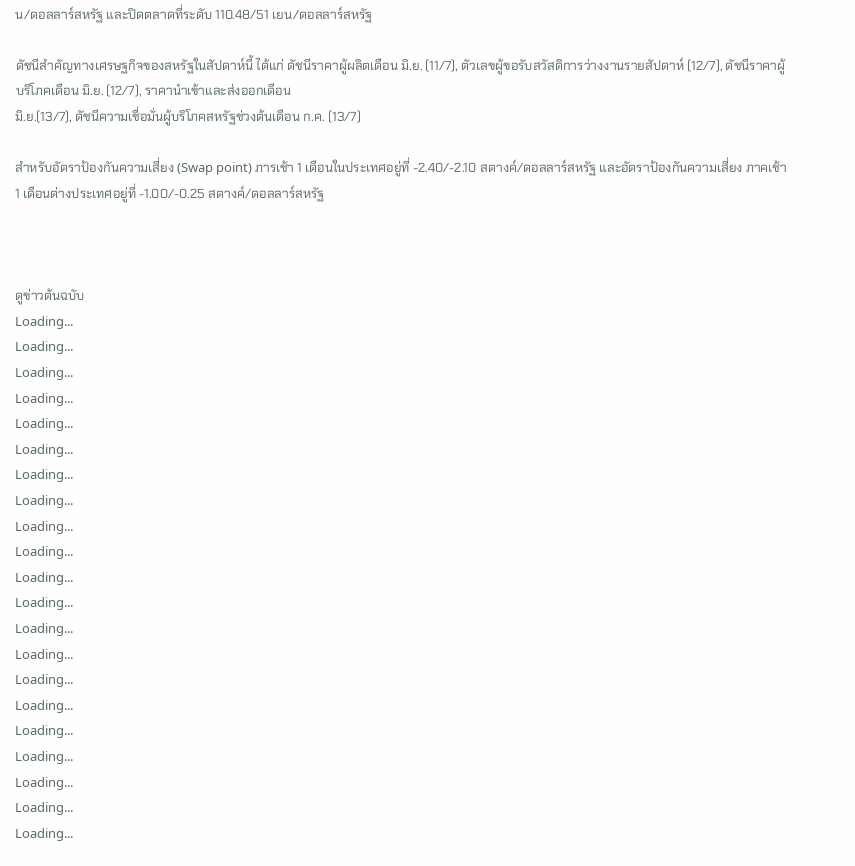น/ดอลลาร์สหรัฐ และปิดตลาดที่ระดับ 110.48/51 เยน/ดอลลาร์สหรัฐ

ดัชนีสำคัญทางเศรษฐกิจของสหรัฐในสัปดาห์นี้ ได้แก่ ดัชนีราคาผู้ผลิตเดือน มิ.ย. (11/7), ตัวเลขผู้ขอรับสวัสดิการว่างงานรายสัปดาห์ (12/7), ดัชนีราคาผู้บริโภคเดือน มิ.ย. (12/7), ราคานำเข้าและส่งออกเดือน
มิ.ย.(13/7), ดัชนีความเชื่อมั่นผู้บริโภคสหรัฐช่วงต้นเดือน ก.ค. (13/7)

สำหรับอัตราป้องกันความเสี่ยง (Swap point) ภารเช้า 1 เดือนในประเทศอยู่ที่ -2.40/-2.10 สตางค์/ดอลลาร์สหรัฐ และอัตราป้องกันความเสี่ยง ภาคเช้า 1 เดือนต่างประเทศอยู่ที่ -1.00/-0.25 สตางค์/ดอลลาร์สหรัฐ



ดูข่าวต้นฉบับ
Loading...
Loading...
Loading...
Loading...
Loading...
Loading...
Loading...
Loading...
Loading...
Loading...
Loading...
Loading...
Loading...
Loading...
Loading...
Loading...
Loading...
Loading...
Loading...
Loading...
Loading...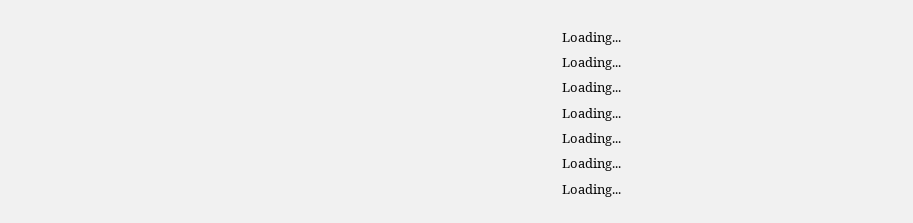Loading...
Loading...
Loading...
Loading...
Loading...
Loading...
Loading...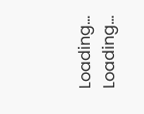Loading...
Loading...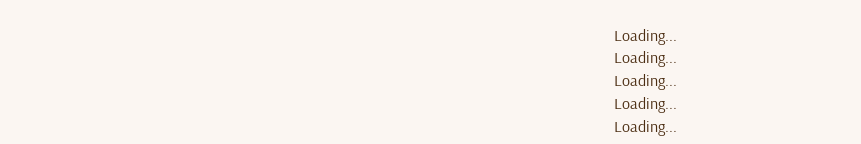Loading...
Loading...
Loading...
Loading...
Loading...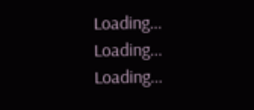Loading...
Loading...
Loading...